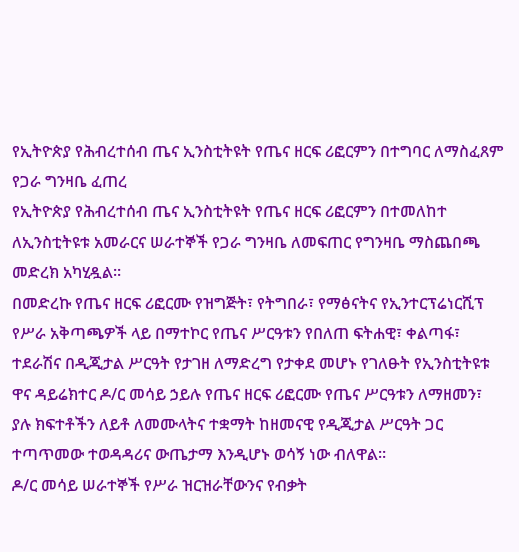የኢትዮጵያ የሕብረተሰብ ጤና ኢንስቲትዩት የጤና ዘርፍ ሪፎርምን በተግባር ለማስፈጸም የጋራ ግንዛቤ ፈጠረ
የኢትዮጵያ የሕብረተሰብ ጤና ኢንስቲትዩት የጤና ዘርፍ ሪፎርምን በተመለከተ ለኢንስቲትዩቱ አመራርና ሠራተኞች የጋራ ግንዛቤ ለመፍጠር የግንዛቤ ማስጨበጫ መድረክ አካሂዷል።
በመድረኩ የጤና ዘርፍ ሪፎርሙ የዝግጅት፣ የትግበራ፣ የማፅናትና የኢንተርፕሬነርሺፕ የሥራ አቅጣጫዎች ላይ በማተኮር የጤና ሥርዓቱን የበለጠ ፍትሐዊ፣ ቀልጣፋ፣ ተደራሽና በዲጂታል ሥርዓት የታገዘ ለማድረግ የታቀደ መሆኑ የገለፁት የኢንስቲትዩቱ ዋና ዳይሬክተር ዶ/ር መሳይ ኃይሉ የጤና ዘርፍ ሪፎርሙ የጤና ሥርዓቱን ለማዘመን፣ ያሉ ክፍተቶችን ለይቶ ለመሙላትና ተቋማት ከዘመናዊ የዲጂታል ሥርዓት ጋር ተጣጥመው ተወዳዳሪና ውጤታማ እንዲሆኑ ወሳኝ ነው ብለዋል።
ዶ/ር መሳይ ሠራተኞች የሥራ ዝርዝራቸውንና የብቃት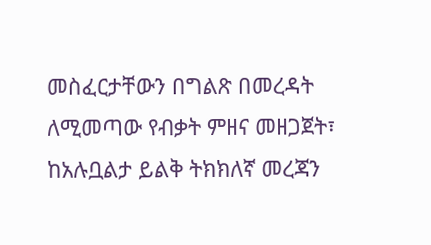መስፈርታቸውን በግልጽ በመረዳት ለሚመጣው የብቃት ምዘና መዘጋጀት፣ ከአሉቧልታ ይልቅ ትክክለኛ መረጃን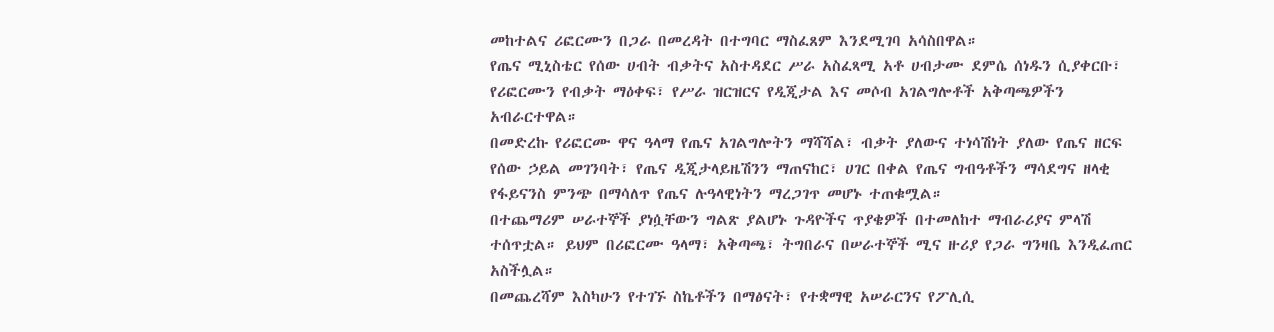መከተልና ሪፎርሙን በጋራ በመረዳት በተግባር ማስፈጸም እንደሚገባ አሳስበዋል።
የጤና ሚኒስቴር የሰው ሀብት ብቃትና አስተዳደር ሥራ አስፈጻሚ አቶ ሀብታሙ ደምሴ ሰነዱን ሲያቀርቡ፣ የሪፎርሙን የብቃት ማዕቀፍ፣ የሥራ ዝርዝርና የዲጂታል እና መሶብ አገልግሎቶች አቅጣጫዎችን አብራርተዋል።
በመድረኩ የሪፎርሙ ዋና ዓላማ የጤና አገልግሎትን ማሻሻል፣ ብቃት ያለውና ተነሳሽነት ያለው የጤና ዘርፍ የሰው ኃይል መገንባት፣ የጤና ዲጂታላይዜሽንን ማጠናከር፣ ሀገር በቀል የጤና ግብዓቶችን ማሳደግና ዘላቂ የፋይናንስ ምንጭ በማሳለጥ የጤና ሉዓላዊነትን ማረጋገጥ መሆኑ ተጠቁሟል።
በተጨማሪም ሠራተኞች ያነሷቸውን ግልጽ ያልሆኑ ጉዳዮችና ጥያቄዎች በተመለከተ ማብራሪያና ምላሽ ተሰጥቷል። ይህም በሪፎርሙ ዓላማ፣ አቅጣጫ፣ ትግበራና በሠራተኞች ሚና ዙሪያ የጋራ ግንዛቤ እንዲፈጠር አስችሏል።
በመጨረሻም እስካሁን የተገኙ ስኬቶችን በማፅናት፣ የተቋማዊ አሠራርንና የፖሊሲ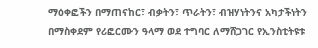ማዕቀፎችን በማጠናከር፣ ብቃትን፣ ጥራትን፣ ብዝሃነትንና አካታችነትን በማስቀደም የሪፎርሙን ዓላማ ወደ ተግባር ለማሸጋገር የኢንስቲትዩቱ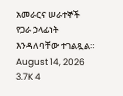አመራርና ሠራተኞች የጋራ ኃላፊነት እንዳለባቸው ተገልጿል።
August 14, 2026 3.7K 4